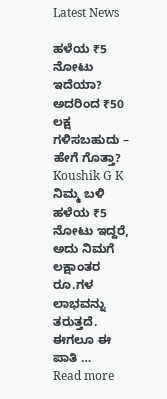Latest News

ಹಳೆಯ ₹5 ನೋಟು ಇದೆಯಾ? ಅದರಿಂದ ₹50 ಲಕ್ಷ ಗಳಿಸಬಹುದು – ಹೇಗೆ ಗೊತ್ತಾ?
Koushik G K
ನಿಮ್ಮ ಬಳಿ ಹಳೆಯ ₹5 ನೋಟು ಇದ್ದರೆ, ಅದು ನಿಮಗೆ ಲಕ್ಷಾಂತರ ರೂ.ಗಳ ಲಾಭವನ್ನು ತರುತ್ತದೆ. ಈಗಲೂ ಈ ಪಾತಿ …
Read more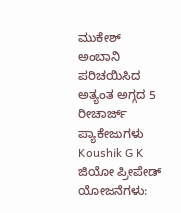ಮುಕೇಶ್ ಅಂಬಾನಿ ಪರಿಚಯಿಸಿದ ಅತ್ಯಂತ ಅಗ್ಗದ 5 ರೀಚಾರ್ಜ್ ಪ್ಯಾಕೇಜುಗಳು
Koushik G K
ಜಿಯೋ ಪ್ರೀಪೇಡ್ ಯೋಜನೆಗಳು: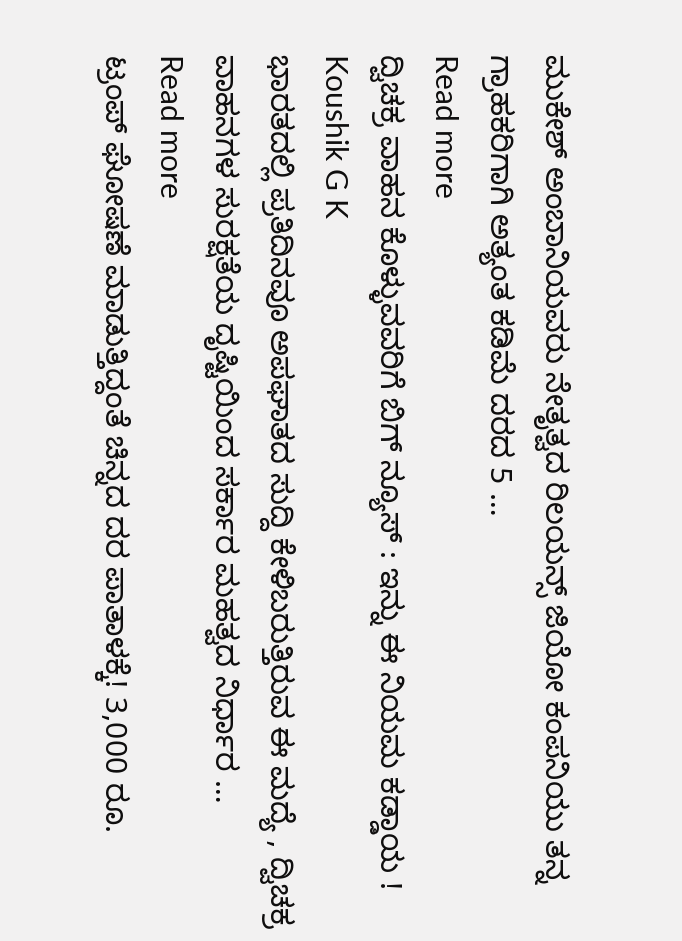ಮುಕೇಶ್ ಅಂಬಾನಿಯವರು ನೇತೃತ್ವದ ರಿಲಯನ್ಸ್ ಜಿಯೋ ಕಂಪನಿಯು ತನ್ನ ಗ್ರಾಹಕರಿಗಾಗಿ ಅತ್ಯಂತ ಕಡಿಮೆ ದರದ 5 …
Read more
ದ್ವಿಚಕ್ರ ವಾಹನ ಕೊಳ್ಳುವವರಿಗೆ ಬಿಗ್ ನ್ಯೂಸ್ : ಇನ್ನು ಈ ನಿಯಮ ಕಡ್ಡಾಯ !
Koushik G K
ಭಾರತದಲ್ಲಿ ಪ್ರತಿದಿನವೂ ಅಪಘಾತದ ಸುದ್ದಿ ಕೇಳಿಬರುತ್ತಿರುವ ಈ ಮದ್ಯೆ , ದ್ವಿಚಕ್ರ ವಾಹನಗಳ ಸುರಕ್ಷತೆಯ ದೃಷ್ಟಿಯಿಂದ ಸರ್ಕಾರ ಮಹತ್ವದ ನಿರ್ಧಾರ …
Read more
ಟ್ರಂಪ್ ಘೋಷಣೆ ಮಾಡುತ್ತಿದ್ದಂತೆ ಚಿನ್ನದ ದರ ಪಾತಾಳಕ್ಕೆ! 3,000 ರೂ.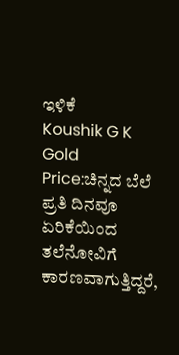ಇಳಿಕೆ
Koushik G K
Gold Price:ಚಿನ್ನದ ಬೆಲೆ ಪ್ರತಿ ದಿನವೂ ಏರಿಕೆಯಿಂದ ತಲೆನೋವಿಗೆ ಕಾರಣವಾಗುತ್ತಿದ್ದರೆ,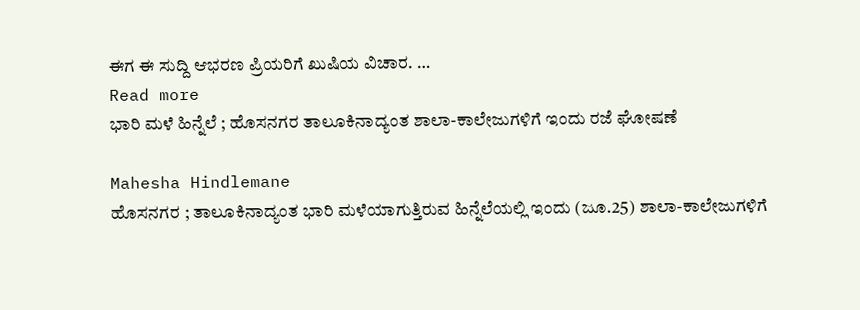ಈಗ ಈ ಸುದ್ದಿ ಆಭರಣ ಪ್ರಿಯರಿಗೆ ಖುಷಿಯ ವಿಚಾರ. …
Read more
ಭಾರಿ ಮಳೆ ಹಿನ್ನೆಲೆ ; ಹೊಸನಗರ ತಾಲೂಕಿನಾದ್ಯಂತ ಶಾಲಾ-ಕಾಲೇಜುಗಳಿಗೆ ಇಂದು ರಜೆ ಘೋಷಣೆ

Mahesha Hindlemane
ಹೊಸನಗರ ; ತಾಲೂಕಿನಾದ್ಯಂತ ಭಾರಿ ಮಳೆಯಾಗುತ್ತಿರುವ ಹಿನ್ನೆಲೆಯಲ್ಲಿ ಇಂದು (ಜೂ.25) ಶಾಲಾ-ಕಾಲೇಜುಗಳಿಗೆ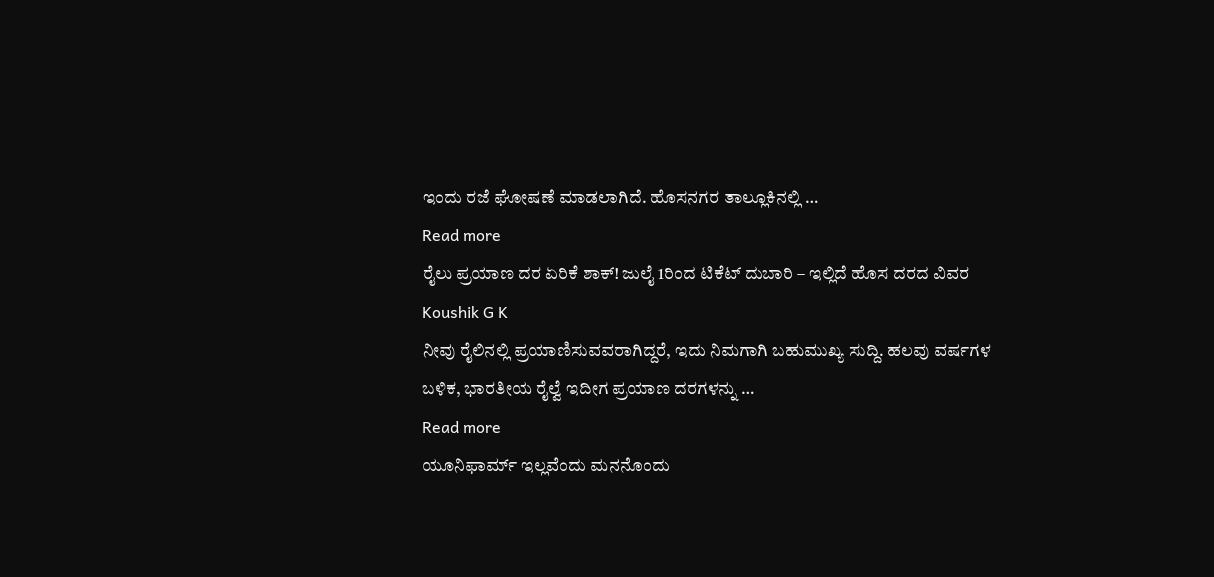ಇಂದು ರಜೆ ಘೋಷಣೆ ಮಾಡಲಾಗಿದೆ. ಹೊಸನಗರ ತಾಲ್ಲೂಕಿನಲ್ಲಿ …
Read more
ರೈಲು ಪ್ರಯಾಣ ದರ ಏರಿಕೆ ಶಾಕ್! ಜುಲೈ 1ರಿಂದ ಟಿಕೆಟ್ ದುಬಾರಿ – ಇಲ್ಲಿದೆ ಹೊಸ ದರದ ವಿವರ
Koushik G K
ನೀವು ರೈಲಿನಲ್ಲಿ ಪ್ರಯಾಣಿಸುವವರಾಗಿದ್ದರೆ, ಇದು ನಿಮಗಾಗಿ ಬಹುಮುಖ್ಯ ಸುದ್ದಿ. ಹಲವು ವರ್ಷಗಳ ಬಳಿಕ, ಭಾರತೀಯ ರೈಲ್ವೆ ಇದೀಗ ಪ್ರಯಾಣ ದರಗಳನ್ನು …
Read more
ಯೂನಿಫಾರ್ಮ್ ಇಲ್ಲವೆಂದು ಮನನೊಂದು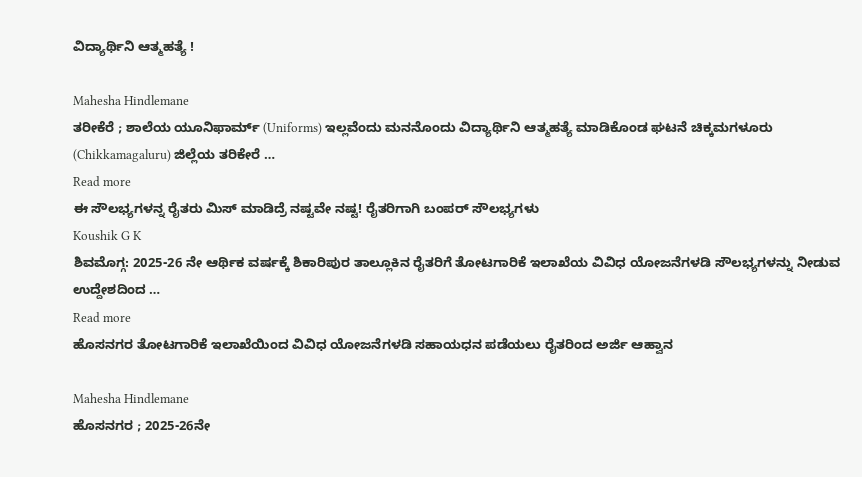ವಿದ್ಯಾರ್ಥಿನಿ ಆತ್ಮಹತ್ಯೆ !

Mahesha Hindlemane
ತರೀಕೆರೆ ; ಶಾಲೆಯ ಯೂನಿಫಾರ್ಮ್ (Uniforms) ಇಲ್ಲವೆಂದು ಮನನೊಂದು ವಿದ್ಯಾರ್ಥಿನಿ ಆತ್ಮಹತ್ಯೆ ಮಾಡಿಕೊಂಡ ಘಟನೆ ಚಿಕ್ಕಮಗಳೂರು (Chikkamagaluru) ಜಿಲ್ಲೆಯ ತರಿಕೇರೆ …
Read more
ಈ ಸೌಲಭ್ಯಗಳನ್ನ ರೈತರು ಮಿಸ್ ಮಾಡಿದ್ರೆ ನಷ್ಟವೇ ನಷ್ಟ! ರೈತರಿಗಾಗಿ ಬಂಪರ್ ಸೌಲಭ್ಯಗಳು
Koushik G K
ಶಿವಮೊಗ್ಗ: 2025-26 ನೇ ಆರ್ಥಿಕ ವರ್ಷಕ್ಕೆ ಶಿಕಾರಿಪುರ ತಾಲ್ಲೂಕಿನ ರೈತರಿಗೆ ತೋಟಗಾರಿಕೆ ಇಲಾಖೆಯ ವಿವಿಧ ಯೋಜನೆಗಳಡಿ ಸೌಲಭ್ಯಗಳನ್ನು ನೀಡುವ ಉದ್ದೇಶದಿಂದ …
Read more
ಹೊಸನಗರ ತೋಟಗಾರಿಕೆ ಇಲಾಖೆಯಿಂದ ವಿವಿಧ ಯೋಜನೆಗಳಡಿ ಸಹಾಯಧನ ಪಡೆಯಲು ರೈತರಿಂದ ಅರ್ಜಿ ಆಹ್ವಾನ

Mahesha Hindlemane
ಹೊಸನಗರ ; 2025-26ನೇ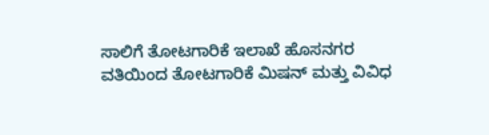ಸಾಲಿಗೆ ತೋಟಗಾರಿಕೆ ಇಲಾಖೆ ಹೊಸನಗರ ವತಿಯಿಂದ ತೋಟಗಾರಿಕೆ ಮಿಷನ್ ಮತ್ತು ವಿವಿಧ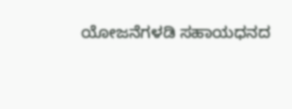ಯೋಜನೆಗಳಡಿ ಸಹಾಯಧನದ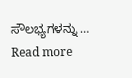ಸೌಲಭ್ಯಗಳನ್ನು …
Read more